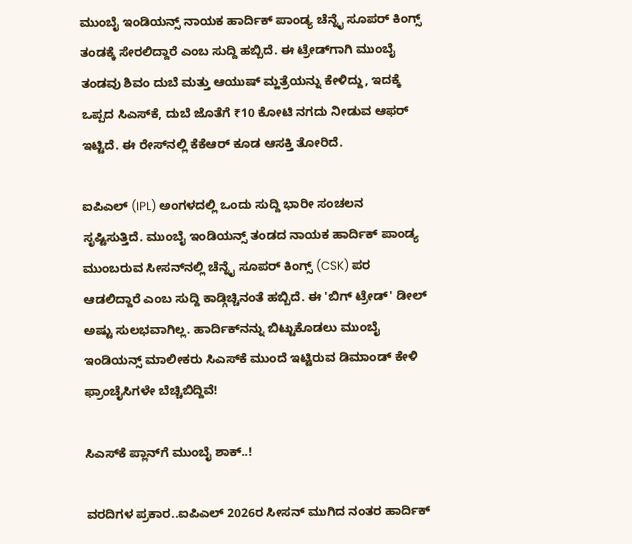ಮುಂಬೈ ಇಂಡಿಯನ್ಸ್ ನಾಯಕ ಹಾರ್ದಿಕ್ ಪಾಂಡ್ಯ ಚೆನ್ನೈ ಸೂಪರ್ ಕಿಂಗ್ಸ್ ತಂಡಕ್ಕೆ ಸೇರಲಿದ್ದಾರೆ ಎಂಬ ಸುದ್ದಿ ಹಬ್ಬಿದೆ. ಈ ಟ್ರೇಡ್‌ಗಾಗಿ ಮುಂಬೈ ತಂಡವು ಶಿವಂ ದುಬೆ ಮತ್ತು ಆಯುಷ್ ಮ್ಹತ್ರೆಯನ್ನು ಕೇಳಿದ್ದು, ಇದಕ್ಕೆ ಒಪ್ಪದ ಸಿಎಸ್‌ಕೆ, ದುಬೆ ಜೊತೆಗೆ ₹10 ಕೋಟಿ ನಗದು ನೀಡುವ ಆಫರ್ ಇಟ್ಟಿದೆ. ಈ ರೇಸ್‌ನಲ್ಲಿ ಕೆಕೆಆರ್ ಕೂಡ ಆಸಕ್ತಿ ತೋರಿದೆ.

ಐಪಿಎಲ್ (IPL) ಅಂಗಳದಲ್ಲಿ ಒಂದು ಸುದ್ದಿ ಭಾರೀ ಸಂಚಲನ ಸೃಷ್ಟಿಸುತ್ತಿದೆ. ಮುಂಬೈ ಇಂಡಿಯನ್ಸ್ ತಂಡದ ನಾಯಕ ಹಾರ್ದಿಕ್ ಪಾಂಡ್ಯ ಮುಂಬರುವ ಸೀಸನ್‌ನಲ್ಲಿ ಚೆನ್ನೈ ಸೂಪರ್ ಕಿಂಗ್ಸ್ (CSK) ಪರ ಆಡಲಿದ್ದಾರೆ ಎಂಬ ಸುದ್ದಿ ಕಾಡ್ಗಿಚ್ಚಿನಂತೆ ಹಬ್ಬಿದೆ. ಈ 'ಬಿಗ್ ಟ್ರೇಡ್' ಡೀಲ್ ಅಷ್ಟು ಸುಲಭವಾಗಿಲ್ಲ. ಹಾರ್ದಿಕ್‌ನನ್ನು ಬಿಟ್ಟುಕೊಡಲು ಮುಂಬೈ ಇಂಡಿಯನ್ಸ್ ಮಾಲೀಕರು ಸಿಎಸ್‌ಕೆ ಮುಂದೆ ಇಟ್ಟಿರುವ ಡಿಮಾಂಡ್ ಕೇಳಿ ಫ್ರಾಂಚೈಸಿಗಳೇ ಬೆಚ್ಚಿಬಿದ್ದಿವೆ!

ಸಿಎಸ್‌ಕೆ ಪ್ಲಾನ್‌ಗೆ ಮುಂಬೈ ಶಾಕ್..!

ವರದಿಗಳ ಪ್ರಕಾರ..ಐಪಿಎಲ್ 2026ರ ಸೀಸನ್ ಮುಗಿದ ನಂತರ ಹಾರ್ದಿಕ್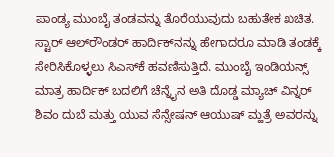ಪಾಂಡ್ಯ ಮುಂಬೈ ತಂಡವನ್ನು ತೊರೆಯುವುದು ಬಹುತೇಕ ಖಚಿತ. ಸ್ಟಾರ್ ಆಲ್‌ರೌಂಡರ್ ಹಾರ್ದಿಕ್‌ನನ್ನು ಹೇಗಾದರೂ ಮಾಡಿ ತಂಡಕ್ಕೆ ಸೇರಿಸಿಕೊಳ್ಳಲು ಸಿಎಸ್‌ಕೆ ಹವಣಿಸುತ್ತಿದೆ. ಮುಂಬೈ ಇಂಡಿಯನ್ಸ್ ಮಾತ್ರ ಹಾರ್ದಿಕ್ ಬದಲಿಗೆ ಚೆನ್ನೈನ ಅತಿ ದೊಡ್ಡ ಮ್ಯಾಚ್ ವಿನ್ನರ್ ಶಿವಂ ದುಬೆ ಮತ್ತು ಯುವ ಸೆನ್ಸೇಷನ್ ಆಯುಷ್ ಮ್ಹತ್ರೆ ಅವರನ್ನು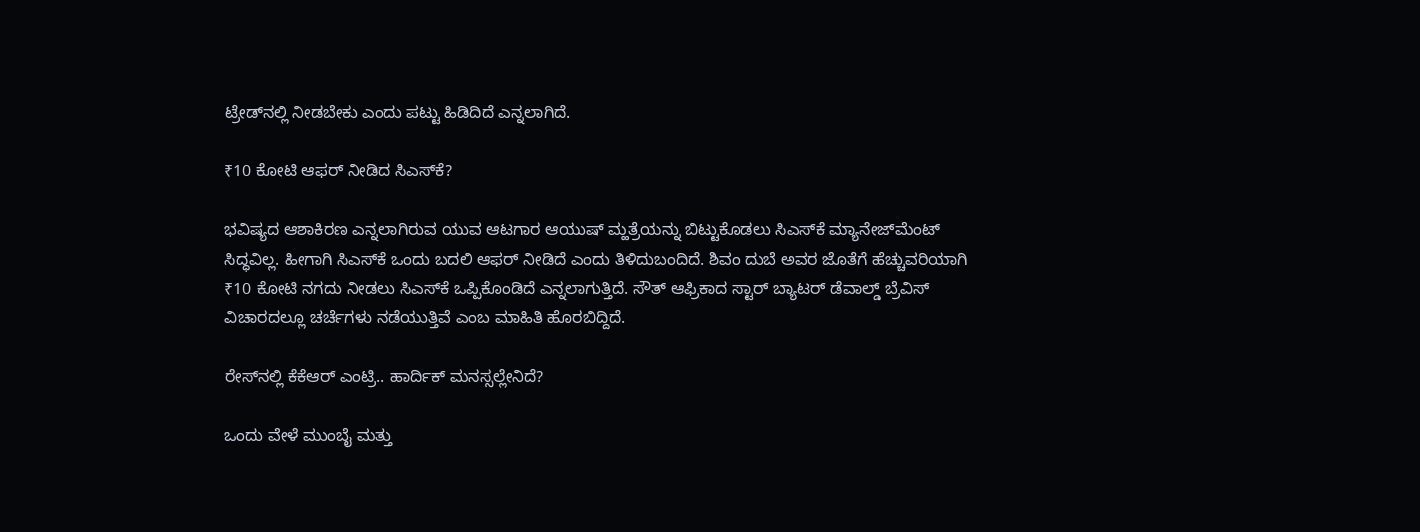ಟ್ರೇಡ್‌ನಲ್ಲಿ ನೀಡಬೇಕು ಎಂದು ಪಟ್ಟು ಹಿಡಿದಿದೆ ಎನ್ನಲಾಗಿದೆ.

₹10 ಕೋಟಿ ಆಫರ್ ನೀಡಿದ ಸಿಎಸ್‌ಕೆ?

ಭವಿಷ್ಯದ ಆಶಾಕಿರಣ ಎನ್ನಲಾಗಿರುವ ಯುವ ಆಟಗಾರ ಆಯುಷ್ ಮ್ಹತ್ರೆಯನ್ನು ಬಿಟ್ಟುಕೊಡಲು ಸಿಎಸ್‌ಕೆ ಮ್ಯಾನೇಜ್‌ಮೆಂಟ್ ಸಿದ್ಧವಿಲ್ಲ. ಹೀಗಾಗಿ ಸಿಎಸ್‌ಕೆ ಒಂದು ಬದಲಿ ಆಫರ್ ನೀಡಿದೆ ಎಂದು ತಿಳಿದುಬಂದಿದೆ. ಶಿವಂ ದುಬೆ ಅವರ ಜೊತೆಗೆ ಹೆಚ್ಚುವರಿಯಾಗಿ ₹10 ಕೋಟಿ ನಗದು ನೀಡಲು ಸಿಎಸ್‌ಕೆ ಒಪ್ಪಿಕೊಂಡಿದೆ ಎನ್ನಲಾಗುತ್ತಿದೆ. ಸೌತ್ ಆಫ್ರಿಕಾದ ಸ್ಟಾರ್ ಬ್ಯಾಟರ್ ಡೆವಾಲ್ಡ್ ಬ್ರೆವಿಸ್ ವಿಚಾರದಲ್ಲೂ ಚರ್ಚೆಗಳು ನಡೆಯುತ್ತಿವೆ ಎಂಬ ಮಾಹಿತಿ ಹೊರಬಿದ್ದಿದೆ.

ರೇಸ್‌ನಲ್ಲಿ ಕೆಕೆಆರ್ ಎಂಟ್ರಿ.. ಹಾರ್ದಿಕ್ ಮನಸ್ಸಲ್ಲೇನಿದೆ?

ಒಂದು ವೇಳೆ ಮುಂಬೈ ಮತ್ತು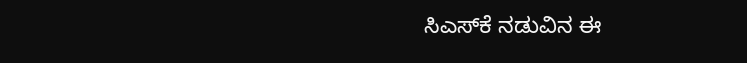ಸಿಎಸ್‌ಕೆ ನಡುವಿನ ಈ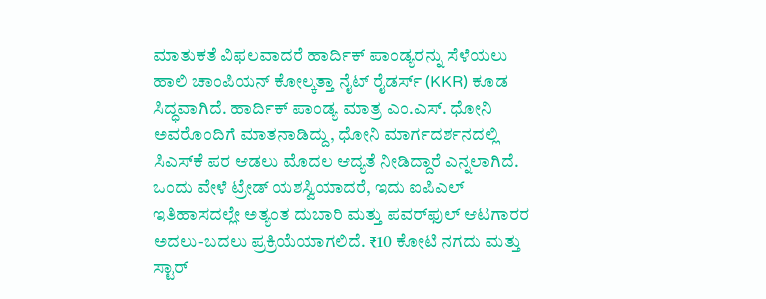ಮಾತುಕತೆ ವಿಫಲವಾದರೆ ಹಾರ್ದಿಕ್ ಪಾಂಡ್ಯರನ್ನು ಸೆಳೆಯಲು ಹಾಲಿ ಚಾಂಪಿಯನ್ ಕೋಲ್ಕತ್ತಾ ನೈಟ್ ರೈಡರ್ಸ್ (KKR) ಕೂಡ ಸಿದ್ಧವಾಗಿದೆ. ಹಾರ್ದಿಕ್ ಪಾಂಡ್ಯ ಮಾತ್ರ ಎಂ.ಎಸ್. ಧೋನಿ ಅವರೊಂದಿಗೆ ಮಾತನಾಡಿದ್ದು, ಧೋನಿ ಮಾರ್ಗದರ್ಶನದಲ್ಲಿ ಸಿಎಸ್‌ಕೆ ಪರ ಆಡಲು ಮೊದಲ ಆದ್ಯತೆ ನೀಡಿದ್ದಾರೆ ಎನ್ನಲಾಗಿದೆ. ಒಂದು ವೇಳೆ ಟ್ರೇಡ್ ಯಶಸ್ವಿಯಾದರೆ, ಇದು ಐಪಿಎಲ್ ಇತಿಹಾಸದಲ್ಲೇ ಅತ್ಯಂತ ದುಬಾರಿ ಮತ್ತು ಪವರ್‌ಫುಲ್ ಆಟಗಾರರ ಅದಲು-ಬದಲು ಪ್ರಕ್ರಿಯೆಯಾಗಲಿದೆ. ₹10 ಕೋಟಿ ನಗದು ಮತ್ತು ಸ್ಟಾರ್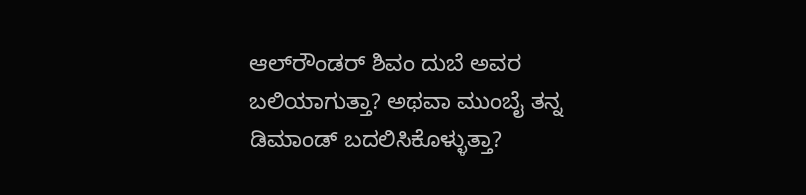ಆಲ್‌ರೌಂಡರ್ ಶಿವಂ ದುಬೆ ಅವರ ಬಲಿಯಾಗುತ್ತಾ? ಅಥವಾ ಮುಂಬೈ ತನ್ನ ಡಿಮಾಂಡ್ ಬದಲಿಸಿಕೊಳ್ಳುತ್ತಾ?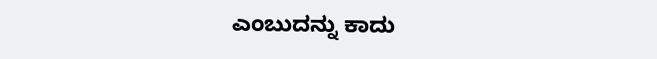ಎಂಬುದನ್ನು ಕಾದು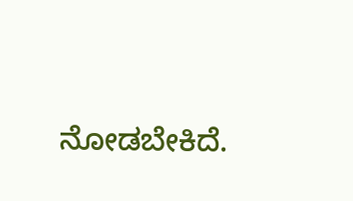ನೋಡಬೇಕಿದೆ.